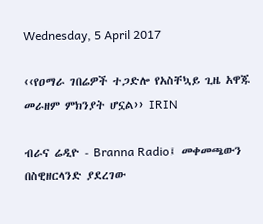Wednesday, 5 April 2017

‹‹የዐማራ ገበሬዎች ተጋድሎ የአስቸኳይ ጊዜ አዋጁ መራዘም ምክንያት ሆኗል›› IRIN

ብራና ሬዲዮ - Branna Radio፤ መቀመጫውን በስዊዘርላንድ ያደረገው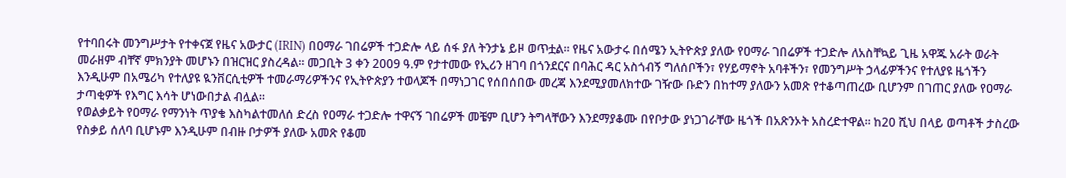የተባበሩት መንግሥታት የተቀናጀ የዜና አውታር (IRIN) በዐማራ ገበሬዎች ተጋድሎ ላይ ሰፋ ያለ ትንታኔ ይዞ ወጥቷል፡፡ የዜና አውታሩ በሰሜን ኢትዮጵያ ያለው የዐማራ ገበሬዎች ተጋድሎ ለአስቸኳይ ጊዜ አዋጁ አራት ወራት መራዘም ብቸኛ ምክንያት መሆኑን በዝርዝር ያስረዳል፡፡ መጋቢት 3 ቀን 2009 ዓ.ም የታተመው የኢሪን ዘገባ በጎንደርና በባሕር ዳር አስጎብኝ ግለሰቦችን፣ የሃይማኖት አባቶችን፣ የመንግሥት ኃላፊዎችንና የተለያዩ ዜጎችን እንዲሁም በአሜሪካ የተለያዩ ዪንቨርሲቲዎች ተመራማሪዎችንና የኢትዮጵያን ተወላጆች በማነጋገር የሰበሰበው መረጃ እንደሚያመለክተው ገዥው ቡድን በከተማ ያለውን አመጽ የተቆጣጠረው ቢሆንም በገጠር ያለው የዐማራ ታጣቂዎች የእግር እሳት ሆነውበታል ብሏል፡፡
የወልቃይት የዐማራ የማንነት ጥያቄ እስካልተመለሰ ድረስ የዐማራ ተጋድሎ ተዋናኝ ገበሬዎች መቼም ቢሆን ትግላቸውን እንደማያቆሙ በየቦታው ያነጋገራቸው ዜጎች በአጽንኦት አስረድተዋል፡፡ ከ20 ሺህ በላይ ወጣቶች ታስረው የስቃይ ሰለባ ቢሆኑም እንዲሁም በብዙ ቦታዎች ያለው አመጽ የቆመ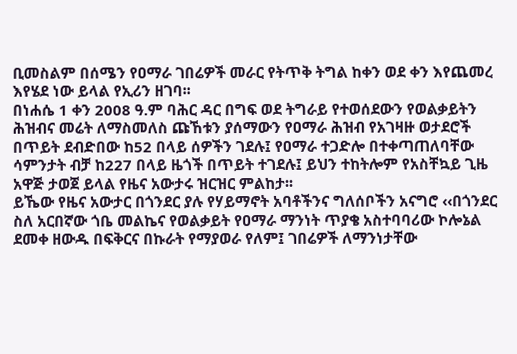ቢመስልም በሰሜን የዐማራ ገበሬዎች መራር የትጥቅ ትግል ከቀን ወደ ቀን እየጨመረ እየሄደ ነው ይላል የኢሪን ዘገባ፡፡
በነሐሴ 1 ቀን 2008 ዓ.ም ባሕር ዳር በግፍ ወደ ትግራይ የተወሰደውን የወልቃይትን ሕዝብና መሬት ለማስመለስ ጩኸቱን ያሰማውን የዐማራ ሕዝብ የአገዛዙ ወታደሮች በጥይት ደብድበው ከ52 በላይ ሰዎችን ገደሉ፤ የዐማራ ተጋድሎ በተቀጣጠለባቸው ሳምንታት ብቻ ከ227 በላይ ዜጎች በጥይት ተገደሉ፤ ይህን ተከትሎም የአስቸኳይ ጊዜ አዋጅ ታወጀ ይላል የዜና አውታሩ ዝርዝር ምልከታ፡፡
ይኼው የዜና አውታር በጎንደር ያሉ የሃይማኖት አባቶችንና ግለሰቦችን አናግሮ ‹‹በጎንደር ስለ አርበኛው ጎቤ መልኬና የወልቃይት የዐማራ ማንነት ጥያቄ አስተባባሪው ኮሎኔል ደመቀ ዘውዱ በፍቅርና በኩራት የማያወራ የለም፤ ገበሬዎች ለማንነታቸው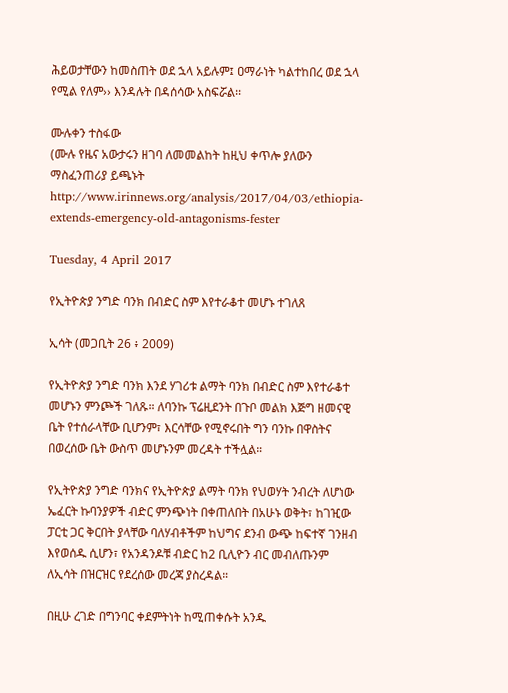ሕይወታቸውን ከመስጠት ወደ ኋላ አይሉም፤ ዐማራነት ካልተከበረ ወደ ኋላ የሚል የለም›› እንዳሉት በዳሰሳው አስፍሯል፡፡

ሙሉቀን ተስፋው
(ሙሉ የዜና አውታሩን ዘገባ ለመመልከት ከዚህ ቀጥሎ ያለውን ማስፈንጠሪያ ይጫኑት
http://www.irinnews.org/analysis/2017/04/03/ethiopia-extends-emergency-old-antagonisms-fester

Tuesday, 4 April 2017

የኢትዮጵያ ንግድ ባንክ በብድር ስም እየተራቆተ መሆኑ ተገለጸ

ኢሳት (መጋቢት 26 ፥ 2009)

የኢትዮጵያ ንግድ ባንክ እንደ ሃገሪቱ ልማት ባንክ በብድር ስም እየተራቆተ መሆኑን ምንጮች ገለጹ። ለባንኩ ፕሬዚደንት በጉቦ መልክ እጅግ ዘመናዊ ቤት የተሰራላቸው ቢሆንም፣ እርሳቸው የሚኖሩበት ግን ባንኩ በዋስትና በወረሰው ቤት ውስጥ መሆኑንም መረዳት ተችሏል።

የኢትዮጵያ ንግድ ባንክና የኢትዮጵያ ልማት ባንክ የህወሃት ንብረት ለሆነው ኤፈርት ኩባንያዎች ብድር ምንጭነት በቀጠለበት በአሁኑ ወቅት፣ ከገዢው ፓርቲ ጋር ቅርበት ያላቸው ባለሃብቶችም ከህግና ደንብ ውጭ ከፍተኛ ገንዘብ እየወሰዱ ሲሆን፣ የአንዳንዶቹ ብድር ከ2 ቢሊዮን ብር መብለጡንም ለኢሳት በዝርዝር የደረሰው መረጃ ያስረዳል።

በዚሁ ረገድ በግንባር ቀደምትነት ከሚጠቀሱት አንዱ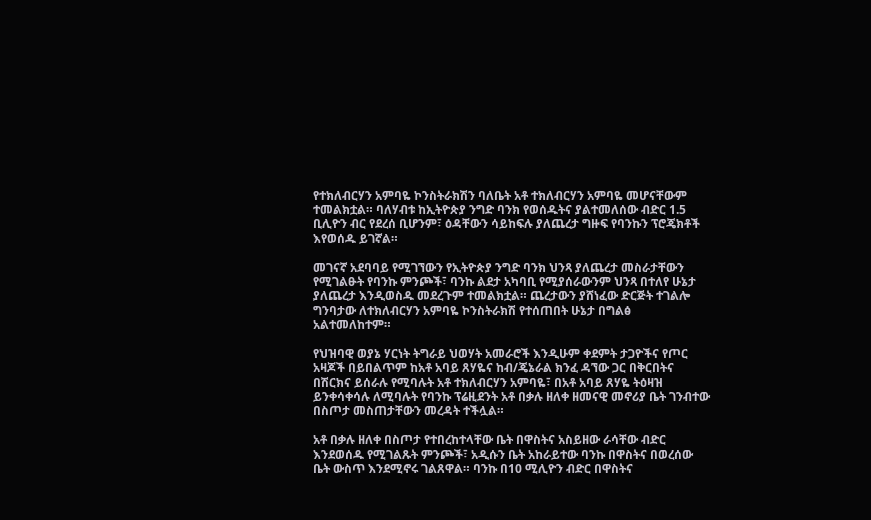የተክለብርሃን አምባዬ ኮንስትራክሽን ባለቤት አቶ ተክለብርሃን አምባዬ መሆናቸውም ተመልክቷል። ባለሃብቱ ከኢትዮጵያ ንግድ ባንክ የወሰዱትና ያልተመለሰው ብድር 1.5 ቢሊዮን ብር የደረሰ ቢሆንም፣ ዕዳቸውን ሳይከፍሉ ያለጨረታ ግዙፍ የባንኩን ፕሮጄክቶች እየወሰዱ ይገኛል።

መገናኛ አደባባይ የሚገኘውን የኢትዮጵያ ንግድ ባንክ ህንጻ ያለጨረታ መስራታቸውን የሚገልፁት የባንኩ ምንጮች፣ ባንኩ ልደታ አካባቢ የሚያሰራውንም ህንጻ በተለየ ሁኔታ ያለጨረታ እንዲወስዱ መደረጉም ተመልክቷል። ጨረታውን ያሸነፈው ድርጅት ተገልሎ ግንባታው ለተክለብርሃን አምባዬ ኮንስትራክሽ የተሰጠበት ሁኔታ በግልፅ አልተመለከተም።

የህዝባዊ ወያኔ ሃርነት ትግራይ ህወሃት አመራሮች እንዲሁም ቀደምት ታጋዮችና የጦር አዛጆች በይበልጥም ከአቶ አባይ ጸሃዬና ከብ/ጄኔራል ክንፈ ዳኘው ጋር በቅርበትና በሽርክና ይሰራሉ የሚባሉት አቶ ተክለብርሃን አምባዬ፣ በአቶ አባይ ጸሃዬ ትዕዛዝ ይንቀሳቀሳሉ ለሚባሉት የባንኩ ፕሬዚደንት አቶ በቃሉ ዘለቀ ዘመናዊ መኖሪያ ቤት ገንብተው በስጦታ መስጠታቸውን መረዳት ተችሏል።

አቶ በቃሉ ዘለቀ በስጦታ የተበረከተላቸው ቤት በዋስትና አስይዘው ራሳቸው ብድር እንደወሰዱ የሚገልጹት ምንጮች፣ አዲሱን ቤት አከራይተው ባንኩ በዋስትና በወረሰው ቤት ውስጥ እንደሚኖሩ ገልጸዋል። ባንኩ በ10 ሚሊዮን ብድር በዋስትና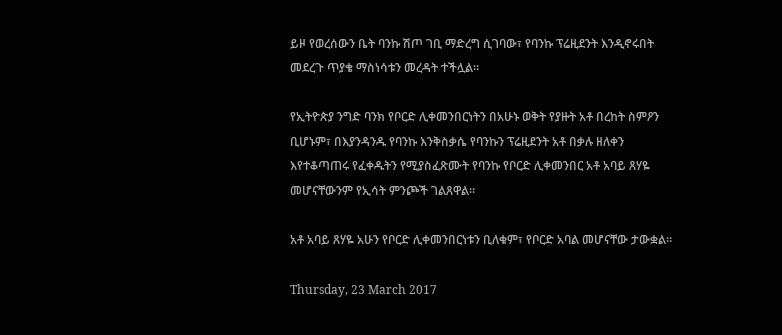ይዞ የወረሰውን ቤት ባንኩ ሽጦ ገቢ ማድረግ ሲገባው፣ የባንኩ ፕሬዚደንት እንዲኖሩበት መደረጉ ጥያቄ ማስነሳቱን መረዳት ተችሏል።

የኢትዮጵያ ንግድ ባንክ የቦርድ ሊቀመንበርነትን በአሁኑ ወቅት የያዙት አቶ በረከት ስምዖን ቢሆኑም፣ በእያንዳንዱ የባንኩ እንቅስቃሴ የባንኩን ፕሬዚደንት አቶ በቃሉ ዘለቀን እየተቆጣጠሩ የፈቀዱትን የሚያስፈጽሙት የባንኩ የቦርድ ሊቀመንበር አቶ አባይ ጸሃዬ መሆናቸውንም የኢሳት ምንጮች ገልጸዋል።

አቶ አባይ ጸሃዬ አሁን የቦርድ ሊቀመንበርነቱን ቢለቁም፣ የቦርድ አባል መሆናቸው ታውቋል።

Thursday, 23 March 2017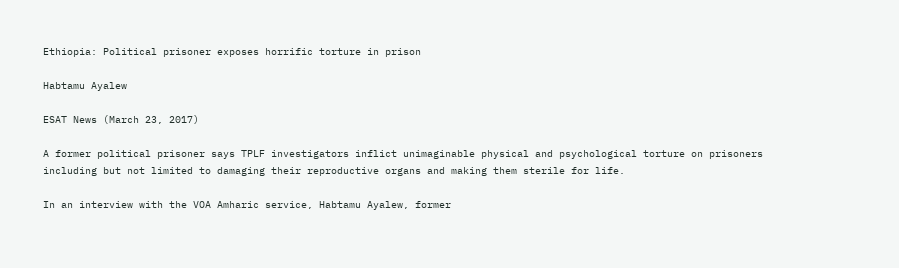Ethiopia: Political prisoner exposes horrific torture in prison

Habtamu Ayalew

ESAT News (March 23, 2017)

A former political prisoner says TPLF investigators inflict unimaginable physical and psychological torture on prisoners including but not limited to damaging their reproductive organs and making them sterile for life.

In an interview with the VOA Amharic service, Habtamu Ayalew, former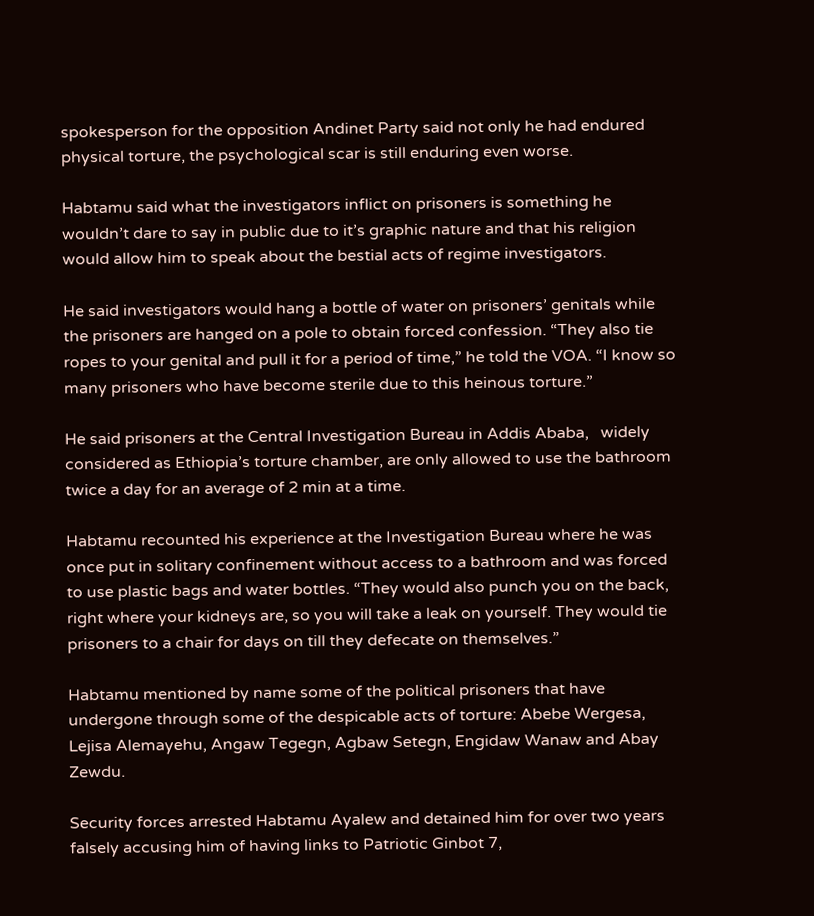spokesperson for the opposition Andinet Party said not only he had endured physical torture, the psychological scar is still enduring even worse.

Habtamu said what the investigators inflict on prisoners is something he wouldn’t dare to say in public due to it’s graphic nature and that his religion would allow him to speak about the bestial acts of regime investigators.

He said investigators would hang a bottle of water on prisoners’ genitals while the prisoners are hanged on a pole to obtain forced confession. “They also tie ropes to your genital and pull it for a period of time,” he told the VOA. “I know so many prisoners who have become sterile due to this heinous torture.”

He said prisoners at the Central Investigation Bureau in Addis Ababa,   widely considered as Ethiopia’s torture chamber, are only allowed to use the bathroom twice a day for an average of 2 min at a time.

Habtamu recounted his experience at the Investigation Bureau where he was once put in solitary confinement without access to a bathroom and was forced to use plastic bags and water bottles. “They would also punch you on the back, right where your kidneys are, so you will take a leak on yourself. They would tie prisoners to a chair for days on till they defecate on themselves.”

Habtamu mentioned by name some of the political prisoners that have undergone through some of the despicable acts of torture: Abebe Wergesa, Lejisa Alemayehu, Angaw Tegegn, Agbaw Setegn, Engidaw Wanaw and Abay Zewdu.

Security forces arrested Habtamu Ayalew and detained him for over two years falsely accusing him of having links to Patriotic Ginbot 7,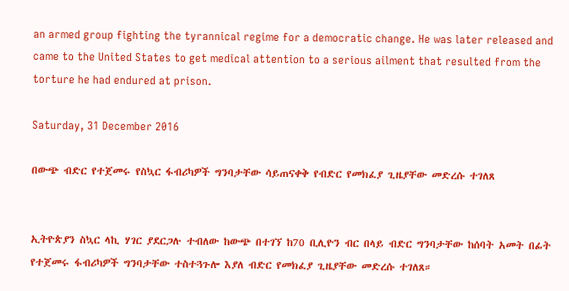an armed group fighting the tyrannical regime for a democratic change. He was later released and came to the United States to get medical attention to a serious ailment that resulted from the torture he had endured at prison.

Saturday, 31 December 2016

በውጭ ብድር የተጀመሩ የስኳር ፋብሪካዎች ግንባታቸው ሳይጠናቀቅ የብድር የመክፈያ ጊዜያቸው መድረሱ ተገለጸ


ኢትዮጵያን ስኳር ላኪ ሃገር ያደርጋሉ ተብለው ከውጭ በተገኘ ከ70 ቢሊዮን ብር በላይ ብድር ግንባታቸው ከሰባት አመት በፊት የተጀመሩ ፋብሪካዎች ግንባታቸው ተስተጓጉሎ እያለ ብድር የመክፈያ ጊዜያቸው መድረሱ ተገለጸ።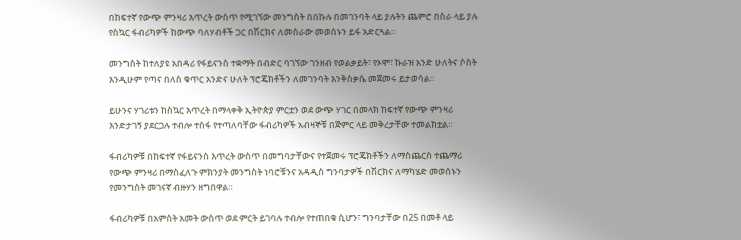በከፍተኛ የውጭ ምንዛሪ እጥረት ውስጥ የሚገኘው መንግስት በበኩሉ በመገንባት ላይ ያሉትን ጨምሮ በስራ ላይ ያሉ የስኳር ፋብሪካዎች ከውጭ ባለሃብቶች ጋር በሽርክና ለመስራው መወሰኑን ይፋ አድርጓል።

መንግስት ከተለያዩ አበዳሪ የፋይናንስ ተቋማት በብድር ባገኘው ገንዘብ የወልቃይት፣ የኦሞ፣ ኩራዝ አንድ ሁለትና ሶስት እንዲሁም የጣና በለስ ቁጥር አንድና ሁለት ፕሮጄክቶችን ለመገንባት እንቅስቃሴ መጀመሩ ይታወሳል።

ይሁንና ሃገሪቱን ከስኳር እጥረት በማላቀቅ ኢትዮጵያ ምርቷን ወደ ውጭ ሃገር በመላክ ከፍተኛ የውጭ ምንዛሪ እንድታገኝ ያደርጋሉ ተብሎ ተስፋ የተጣለባቸው ፋብሪካዎች አብዛኞቹ በጅምር ላይ መቅረታቸው ተመልክቷል።

ፋብሪካዎቹ በከፍተኛ የፋይናንስ እጥረት ውስጥ በመግባታቸውና የተጀመሩ ፕሮጄክቶችን ለማስጨርስ ተጨማሪ የውጭ ምንዛሪ በማስፈለጉ ምክንያት መንግስት ነባሮቹንና አዳዲስ ግንባታዎች በሽርክና ለማካሄድ መወሰኑን የመንግስት መገናኛ ብዙሃን ዘግበዋል።

ፋብሪካዎቹ በአምስት አመት ውስጥ ወደ ምርት ይገባሉ ተብሎ የተጠበቁ ሲሆን፣ ግንባታቸው በ25 በመቶ ላይ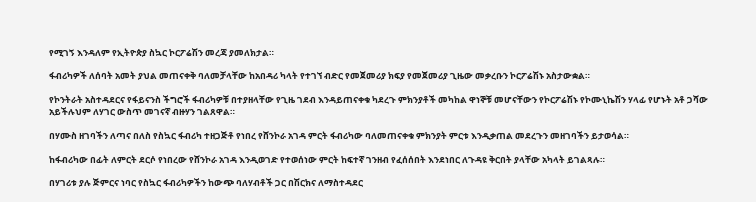የሚገኝ እንዳለም የኢትዮጵያ ስኳር ኮርፖሬሽን መረጃ ያመለክታል።

ፋብሪካዎች ለሰባት አመት ያህል መጠናቀቅ ባለመቻላቸው ከአበዳሪ ካላት የተገኘ ብድር የመጀመሪያ ክፍያ የመጀመሪያ ጊዜው መቃረቡን ኮርፖሬሽኑ አስታውቋል።

የኮንትራት አስተዳደርና የፋይናንስ ችግሮች ፋብሪካዎቹ በተያዘላቸው የጊዜ ገደብ እንዳይጠናቀቁ ካደረጉ ምክንያቶች መካከል ዋነኞቹ መሆናቸውን የኮርፖሬሽኑ የኮሙኒኬሽን ሃላፊ የሆኑት አቶ ጋሻው አይችሉህም ለሃገር ውስጥ መገናኛ ብዙሃን ገልጸዋል።

በሃሙስ ዘገባችን ለጣና በለስ የስኳር ፋብሪካ ተዘጋጅቶ የነበረ የሸንኮራ አገዳ ምርት ፋብሪካው ባለመጠናቀቁ ምክንያት ምርቱ እንዲቃጠል መደረጉን መዘገባችን ይታወሳል።

ከፋብሪካው በፊት ለምርት ደርሶ የነበረው የሸንኮራ አገዳ እንዲወገድ የተወሰነው ምርት ከፍተኛ ገንዘብ የፈሰሰበት እንደነበር ለጉዳዩ ቅርበት ያላቸው አካላት ይገልጻሉ።

በሃገሪቱ ያሉ ጅምርና ነባር የስኳር ፋብሪካዎችን ከውጭ ባለሃብቶች ጋር በሽርክና ለማስተዳደር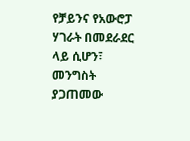የቻይንና የአውሮፓ ሃገራት በመደራደር ላይ ሲሆን፣ መንግስት ያጋጠመው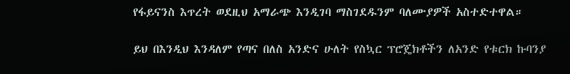የፋይናንስ እጥረት ወደዚህ አማራጭ እንዲገባ ማስገደዱንም ባለሙያዎች አስተድተዋል።

ይህ በእንዲህ እንዳለም የጣና በለስ አንድና ሁለት የስኳር ፕሮጄክቶችን ለአንድ የቱርክ ኩባንያ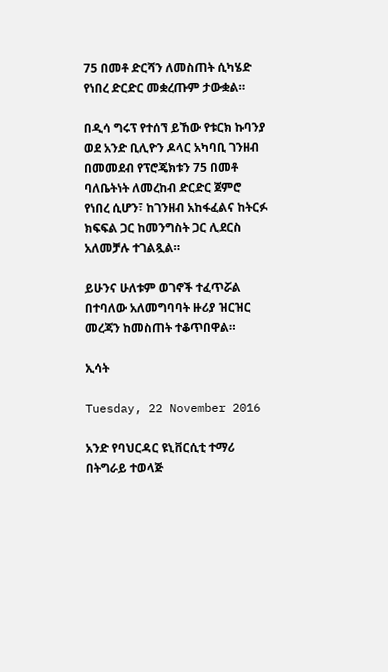75 በመቶ ድርሻን ለመስጠት ሲካሄድ የነበረ ድርድር መቋረጡም ታውቋል።

በዲሳ ግሩፕ የተሰኘ ይኸው የቱርክ ኩባንያ ወደ አንድ ቢሊዮን ዶላር አካባቢ ገንዘብ በመመደብ የፕሮጄክቱን 75 በመቶ ባለቤትነት ለመረከብ ድርድር ጀምሮ የነበረ ሲሆን፣ ከገንዘብ አከፋፈልና ከትርፉ ክፍፍል ጋር ከመንግስት ጋር ሊደርስ አለመቻሉ ተገልጿል።

ይሁንና ሁለቱም ወገኖች ተፈጥሯል በተባለው አለመግባባት ዙሪያ ዝርዝር መረጃን ከመስጠት ተቆጥበዋል።

ኢሳት

Tuesday, 22 November 2016

አንድ የባህርዳር ዩኒቨርሲቲ ተማሪ በትግራይ ተወላጅ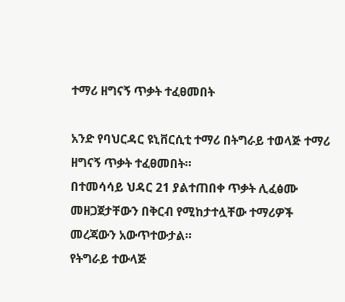ተማሪ ዘግናኝ ጥቃት ተፈፀመበት

አንድ የባህርዳር ዩኒቨርሲቲ ተማሪ በትግራይ ተወላጅ ተማሪ ዘግናኝ ጥቃት ተፈፀመበት።
በተመሳሳይ ህዳር 21 ያልተጠበቀ ጥቃት ሊፈፅሙ መዘጋጀታቸውን በቅርብ የሚከታተሏቸው ተማሪዎች መረጃውን አውጥተውታል።
የትግራይ ተውላጅ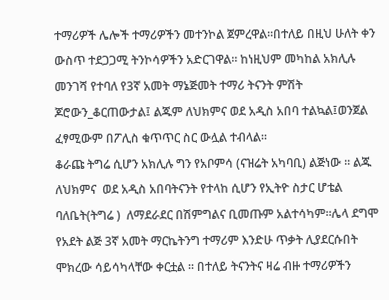ተማሪዎች ሌሎች ተማሪዎችን መተንኮል ጀምረዋል።በተለይ በዚህ ሁለት ቀን ውስጥ ተደጋጋሚ ትንኮሳዎችን አድርገዋል። ከነዚህም መካከል አክሊሉ መንገሻ የተባለ የ3ኛ አመት ማኔጅመት ተማሪ ትናንት ምሽት ጆሮውን_ቆርጠውታል፤ ልጁም ለህክምና ወደ አዲስ አበባ ተልኳል፤ወንጀል ፈፃሚውም በፖሊስ ቁጥጥር ስር ውሏል ተብላል።
ቆራጩ ትግሬ ሲሆን አክሊሉ ግን የአቦምሳ (ናዝሬት አካባቢ) ልጅነው ፡፡ ልጁ ለህክምና  ወደ አዲስ አበባትናንት የተላከ ሲሆን የኢትዮ ስታር ሆቴል ባለቤት(ትግሬ )  ለማደራደር በሽምግልና ቢመጡም አልተሳካም።ሌላ ደግሞ የአደት ልጅ 3ኛ አመት ማርኬትንግ ተማሪም እንድሁ ጥቃት ሊያደርሱበት ሞክረው ሳይሳካላቸው ቀርቷል ፡፡ በተለይ ትናንትና ዛሬ ብዙ ተማሪዎችን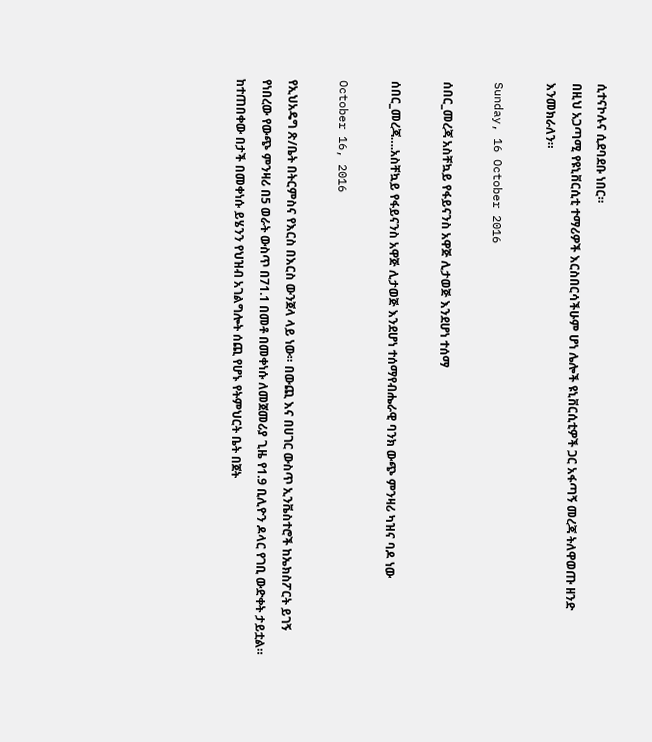ሲተናኮሉና ሲደባደቡ ነበር።
በዚህ አጋጣሚ የዩኒቨርሲቲ ተማሪዎች እርስበርሳችሁም ሆነ ሌሎች ዩኒቨርሲቲዎች ጋር አፋጣኝ መረጃ ትለዋወጡ ዘንድ እንመክራለን።

Sunday, 16 October 2016

ሰበር_መረጃ አስቸኳይ የፋይናንስ አዋጅ ሊታወጅ እንደሆነ ተሰማ

ሰበር_መረጃ….አስቸኳይ የፋይናንስ አዋጅ ሊታወጅ እንደሆነ ተሰማየብሔራዊ ባንክ ውጭ ምንዛሪ ካዝና ባዶ ነው

October 16, 2016

የኢህአዴግ ጽ/ቤት በትርምስና የእርስ በእርስ ውንጀላ ላይ ነው። በውጪ እና በሀገር ውስጥ ኢንቬስተሮች ከኤክስፖርት ይገኝ የነበረው የውጭ ምንዛሪ በ5 ወራት ውስጥ በ71.1 በመቶ በመቀነሱ ለመጀመሪያ ጊዜ የ1.9 ቢሊዮን ዶላር የገቢ ውድቀት ታይቷል። ከተጠበቀው በታች በመቀነሱ ይሄንን የህዝብ አገልግሎት ሰጪ የሆኑ የትምህርት ቤት በጀት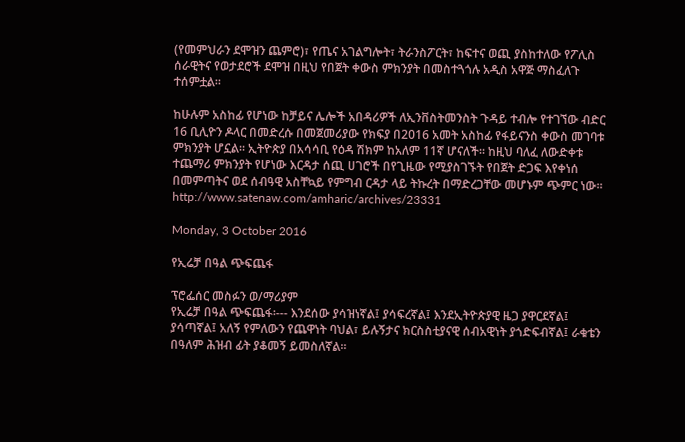(የመምህራን ደሞዝን ጨምሮ)፣ የጤና አገልግሎት፣ ትራንስፖርት፣ ከፍተና ወጪ ያስከተለው የፖሊስ ሰራዊትና የወታደሮች ደሞዝ በዚህ የበጀት ቀውስ ምክንያት በመስተጓጎሉ አዲስ አዋጅ ማስፈለጉ ተሰምቷል።

ከሁሉም አስከፊ የሆነው ከቻይና ሌሎች አበዳሪዎች ለኢንቨስትመንስት ጉዳይ ተብሎ የተገኘው ብድር 16 ቢሊዮን ዶላር በመድረሱ በመጀመሪያው የክፍያ በ2016 አመት አስከፊ የፋይናንስ ቀውስ መገባቱ ምክንያት ሆኗል። ኢትዮጵያ በአሳሳቢ የዕዳ ሽክም ከአለም 11ኛ ሆናለች። ከዚህ ባለፈ ለውድቀቱ ተጨማሪ ምክንያት የሆነው እርዳታ ሰጪ ሀገሮች በየጊዜው የሚያስገኙት የበጀት ድጋፍ እየቀነሰ በመምጣትና ወደ ሰብዓዊ አስቸኳይ የምግብ ርዳታ ላይ ትኩረት በማድረጋቸው መሆኑም ጭምር ነው።
http://www.satenaw.com/amharic/archives/23331

Monday, 3 October 2016

የኢሬቻ በዓል ጭፍጨፋ

ፕሮፌሰር መስፉን ወ/ማሪያም
የኢሬቻ በዓል ጭፍጨፋ፡--- እንደሰው ያሳዝነኛል፤ ያሳፍረኛል፤ እንደኢትዮጵያዊ ዜጋ ያዋርደኛል፤ ያሳጣኛል፤ አለኝ የምለውን የጨዋነት ባህል፣ ይሉኝታና ክርስስቲያናዊ ሰብአዊነት ያጎድፍብኛል፤ ራቁቴን በዓለም ሕዝብ ፊት ያቆመኝ ይመስለኛል፡፡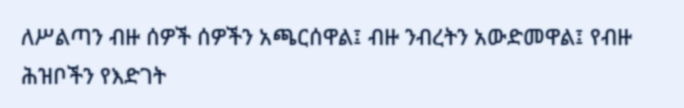ለሥልጣን ብዙ ሰዎች ሰዎችን አጫርሰዋል፤ ብዙ ንብረትን አውድመዋል፤ የብዙ ሕዝቦችን የእድገት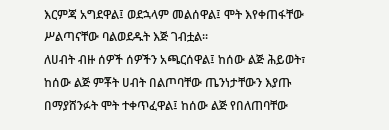እርምጃ አግደዋል፤ ወደኋላም መልሰዋል፤ ሞት እየቀጠፋቸው ሥልጣናቸው ባልወደዱት እጅ ገብቷል፡፡
ለሀብት ብዙ ሰዎች ሰዎችን አጫርሰዋል፤ ከሰው ልጅ ሕይወት፣ ከሰው ልጅ ምቾት ሀብት በልጦባቸው ጤንነታቸውን እያጡ በማያሸንፉት ሞት ተቀጥፈዋል፤ ከሰው ልጅ የበለጠባቸው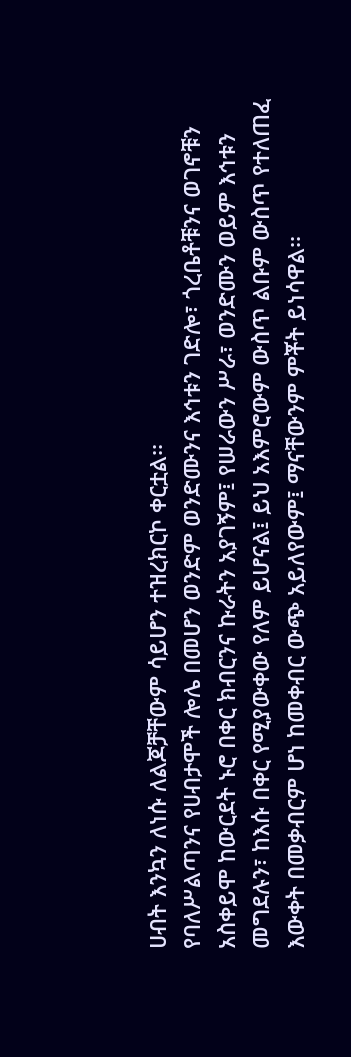ሀብት እንኳን ለነሱ ለልጆቻቸውም ሳይሆን ተዝረክርኮ ቀርቷል፡፡
የባለሥልጣንና የሀብታሞች ሎሌ በመሆን ወንድም ወንድሙንና እኅቱን ገድሎ፣ ጎረቤቶቹንና ወገኖቹን አስቀይሞ ከውርደት ኑሮ በቀር ክብርንና ኩራትን አያገኝም፤ የሠራውን ሥራ፣ ወንድሙን ወይም እኅቱን መግደሉን፣ ከእሱ በቀር የሚያውቀው የለም ይሆናል፤ ይህ አእምሮውም ውስጥ ልቡም ውስጥ የተለጠፈ እውቀት በመቃብርም ሆነ ከመቀብር ውጭ አይለየውም፤ ማናቸውንም ምቾት ይነሳዋል፡፡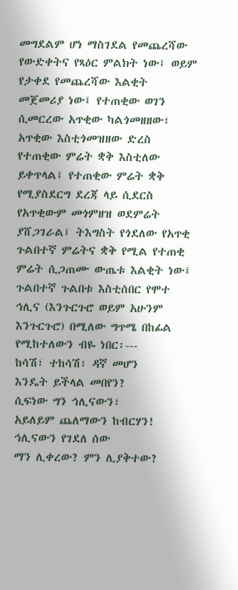መግደልም ሆነ ማስገደል የመጨረሻው የውድቀትና የጻዕር ምልክት ነው፤ ወይም የታቀደ የመጨረሻው እልቂት መጀመሪያ ነው፤ የተጠቂው ወገን ሲመርረው አጥቂው ካልጎመዘዘው፣ አጥቂው እስቲጎመዝዘው ድረስ የተጠቂው ምሬት ቋቅ እስቲለው ይቀጥላል፤ የተጠቂው ምሬት ቋቅ የሚያስደርግ ደረጃ ላይ ሲደርስ የአጥቂውም መጎምዘዝ ወደምሬት ያሸጋገራል፤ ትእግስት የጎደለው የአጥቂ ጉልበተኛ ምሬትና ቋቅ የሚል የተጠቂ ምሬት ሲጋጠሙ ውጤቱ እልቂት ነው፤ ጉልበተኛ ጉልበቱ እስቲሰበር የሞተ ኅሊና (እንጉርጉሮ ወይም አሁንም እንጉርጉሮ) በሚለው ግጥሜ በከፊል የሚከተለውን ብዬ ነበር፡---
ከሳሽ፣ ተከሳሽ፣ ዳኛ መሆን
እንዴት ይችላል መበየን?
ሲፍነው ግን ኅሊናውን፣
አይለይም ጨለማውን ከብርሃን!
ኅሊናውን የገደለ ሰው
ማን ሊቀረው? ምን ሊያቅተው?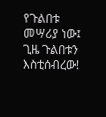የጉልበቱ መሣሪያ ነው፤
ጊዜ ጉልበቱን እስቲሰብረው!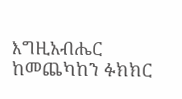እግዚአብሔር ከመጨካከን ፉክክር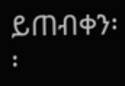ይጠብቀን፡፡